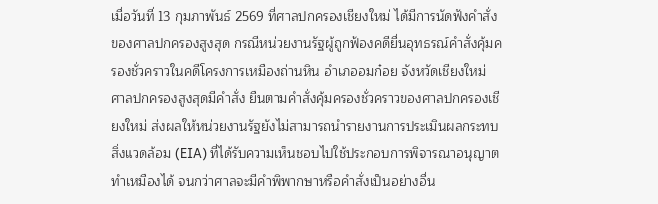เมื่อวันที่ 13 กุมภาพันธ์ 2569 ที่ศาลปกครองเชียงใหม่ ได้มีการนัดฟังคำสั่งของศาลปกครองสูงสุด กรณีหน่วยงานรัฐผู้ถูกฟ้องคดียื่นอุทธรณ์คำสั่งคุ้มครองชั่วคราวในคดีโครงการเหมืองถ่านหิน อำเภออมก๋อย จังหวัดเชียงใหม่
ศาลปกครองสูงสุดมีคำสั่ง ยืนตามคำสั่งคุ้มครองชั่วคราวของศาลปกครองเชียงใหม่ ส่งผลให้หน่วยงานรัฐยังไม่สามารถนำรายงานการประเมินผลกระทบสิ่งแวดล้อม (EIA) ที่ได้รับความเห็นชอบไปใช้ประกอบการพิจารณาอนุญาตทำเหมืองได้ จนกว่าศาลจะมีคำพิพากษาหรือคำสั่งเป็นอย่างอื่น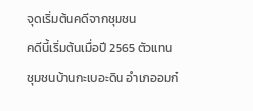จุดเริ่มต้นคดีจากชุมชน
คดีนี้เริ่มต้นเมื่อปี 2565 ตัวแทนชุมชนบ้านกะเบอะดิน อำเภออมก๋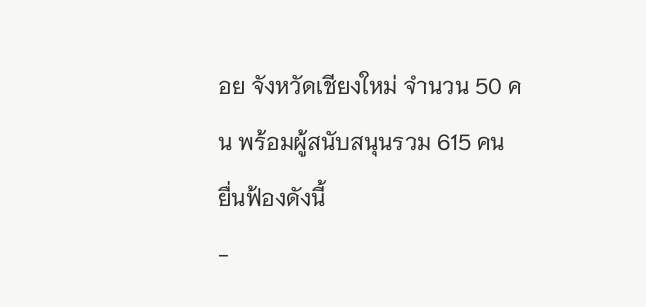อย จังหวัดเชียงใหม่ จำนวน 50 คน พร้อมผู้สนับสนุนรวม 615 คน ยื่นฟ้องดังนี้
-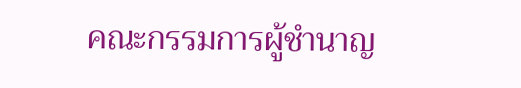คณะกรรมการผู้ชำนาญ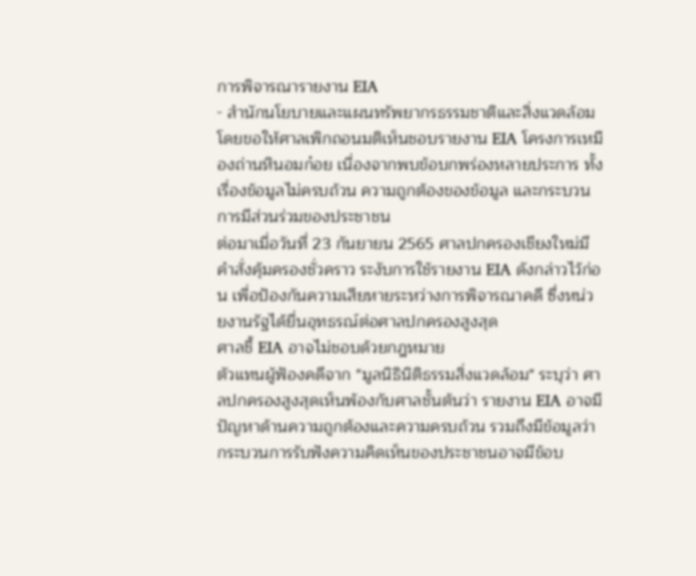การพิจารณารายงาน EIA
- สำนักนโยบายและแผนทรัพยากรธรรมชาติและสิ่งแวดล้อม
โดยขอให้ศาลเพิกถอนมติเห็นชอบรายงาน EIA โครงการเหมืองถ่านหินอมก๋อย เนื่องจากพบข้อบกพร่องหลายประการ ทั้งเรื่องข้อมูลไม่ครบถ้วน ความถูกต้องของข้อมูล และกระบวนการมีส่วนร่วมของประชาชน
ต่อมาเมื่อวันที่ 23 กันยายน 2565 ศาลปกครองเชียงใหม่มีคำสั่งคุ้มครองชั่วคราว ระงับการใช้รายงาน EIA ดังกล่าวไว้ก่อน เพื่อป้องกันความเสียหายระหว่างการพิจารณาคดี ซึ่งหน่วยงานรัฐได้ยื่นอุทธรณ์ต่อศาลปกครองสูงสุด
ศาลชี้ EIA อาจไม่ชอบด้วยกฎหมาย
ตัวแทนผู้ฟ้องคดีจาก "มูลนิธินิติธรรมสิ่งแวดล้อม" ระบุว่า ศาลปกครองสูงสุดเห็นพ้องกับศาลชั้นต้นว่า รายงาน EIA อาจมีปัญหาด้านความถูกต้องและความครบถ้วน รวมถึงมีข้อมูลว่ากระบวนการรับฟังความคิดเห็นของประชาชนอาจมีข้อบ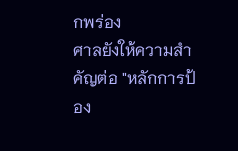กพร่อง
ศาลยังให้ความสำคัญต่อ "หลักการป้อง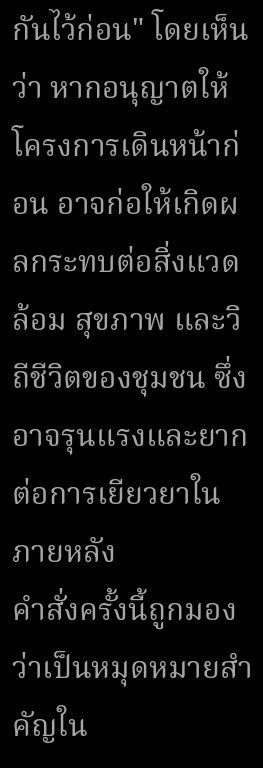กันไว้ก่อน" โดยเห็นว่า หากอนุญาตให้โครงการเดินหน้าก่อน อาจก่อให้เกิดผลกระทบต่อสิ่งแวดล้อม สุขภาพ และวิถีชีวิตของชุมชน ซึ่งอาจรุนแรงและยากต่อการเยียวยาในภายหลัง
คำสั่งครั้งนี้ถูกมองว่าเป็นหมุดหมายสำคัญใน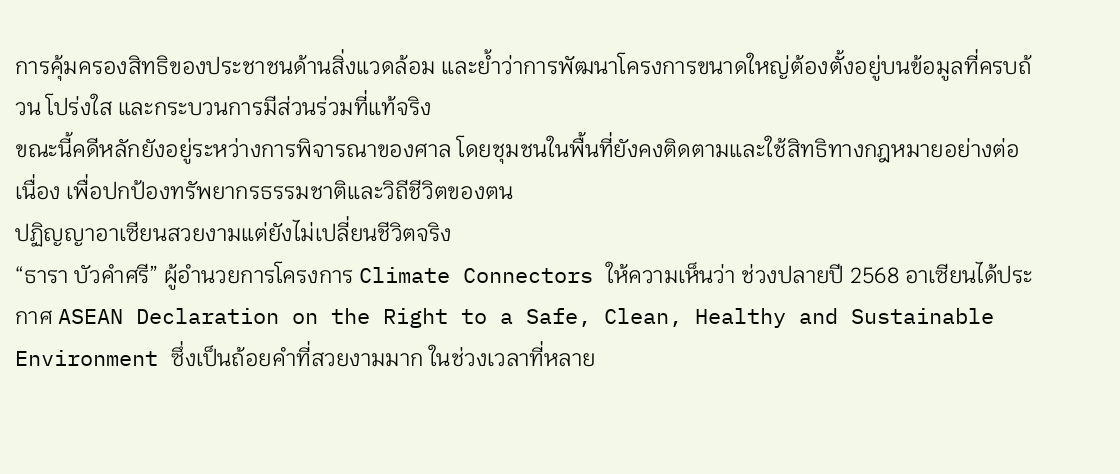การคุ้มครองสิทธิของประชาชนด้านสิ่งแวดล้อม และย้ำว่าการพัฒนาโครงการขนาดใหญ่ต้องตั้งอยู่บนข้อมูลที่ครบถ้วน โปร่งใส และกระบวนการมีส่วนร่วมที่แท้จริง
ขณะนี้คดีหลักยังอยู่ระหว่างการพิจารณาของศาล โดยชุมชนในพื้นที่ยังคงติดตามและใช้สิทธิทางกฎหมายอย่างต่อเนื่อง เพื่อปกป้องทรัพยากรธรรมชาติและวิถีชีวิตของตน
ปฏิญญาอาเซียนสวยงามแต่ยังไม่เปลี่ยนชีวิตจริง
“ธารา บัวคำศรี” ผู้อำนวยการโครงการ Climate Connectors ให้ความเห็นว่า ช่วงปลายปี 2568 อาเซียนได้ประกาศ ASEAN Declaration on the Right to a Safe, Clean, Healthy and Sustainable Environment ซึ่งเป็นถ้อยคำที่สวยงามมาก ในช่วงเวลาที่หลาย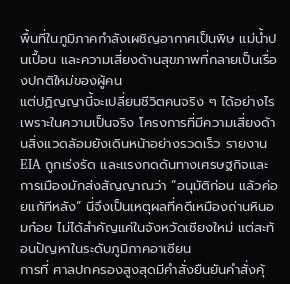พื้นที่ในภูมิภาคกำลังเผชิญอากาศเป็นพิษ แม่น้ำปนเปื้อน และความเสี่ยงด้านสุขภาพที่กลายเป็นเรื่องปกติใหม่ของผู้คน
แต่ปฏิญญานี้จะเปลี่ยนชีวิตคนจริง ๆ ได้อย่างไร เพราะในความเป็นจริง โครงการที่มีความเสี่ยงด้านสิ่งแวดล้อมยังเดินหน้าอย่างรวดเร็ว รายงาน EIA ถูกเร่งรัด และแรงกดดันทางเศรษฐกิจและการเมืองมักส่งสัญญาณว่า “อนุมัติก่อน แล้วค่อยแก้ทีหลัง” นี่จึงเป็นเหตุผลที่คดีเหมืองถ่านหินอมก๋อย ไม่ได้สำคัญแค่ในจังหวัดเชียงใหม่ แต่สะท้อนปัญหาในระดับภูมิภาคอาเซียน
การที่ ศาลปกครองสูงสุดมีคำสั่งยืนยันคำสั่งคุ้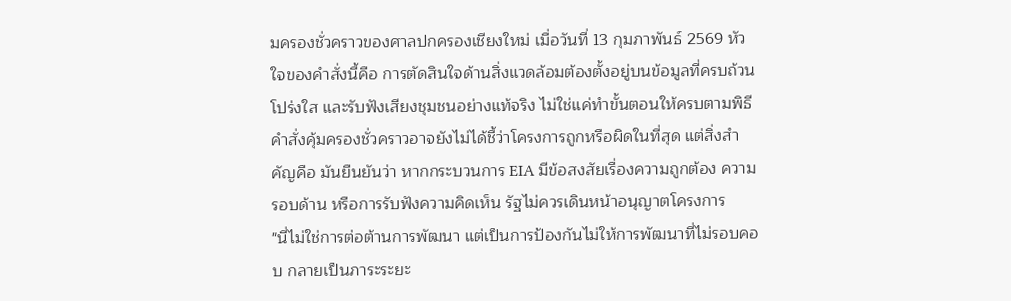มครองชั่วคราวของศาลปกครองเชียงใหม่ เมื่อวันที่ 13 กุมภาพันธ์ 2569 หัวใจของคำสั่งนี้คือ การตัดสินใจด้านสิ่งแวดล้อมต้องตั้งอยู่บนข้อมูลที่ครบถ้วน โปร่งใส และรับฟังเสียงชุมชนอย่างแท้จริง ไม่ใช่แค่ทำขั้นตอนให้ครบตามพิธี
คำสั่งคุ้มครองชั่วคราวอาจยังไม่ได้ชี้ว่าโครงการถูกหรือผิดในที่สุด แต่สิ่งสำคัญคือ มันยืนยันว่า หากกระบวนการ EIA มีข้อสงสัยเรื่องความถูกต้อง ความรอบด้าน หรือการรับฟังความคิดเห็น รัฐไม่ควรเดินหน้าอนุญาตโครงการ
"นี่ไม่ใช่การต่อต้านการพัฒนา แต่เป็นการป้องกันไม่ให้การพัฒนาที่ไม่รอบคอบ กลายเป็นภาระระยะ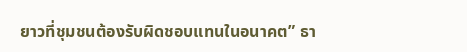ยาวที่ชุมชนต้องรับผิดชอบแทนในอนาคต” ธา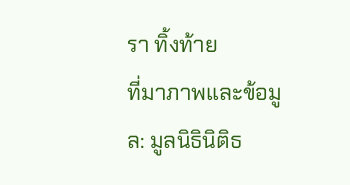รา ทิ้งท้าย
ที่มาภาพและข้อมูล: มูลนิธินิติธ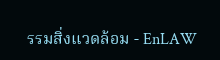รรมสิ่งแวดล้อม - EnLAW